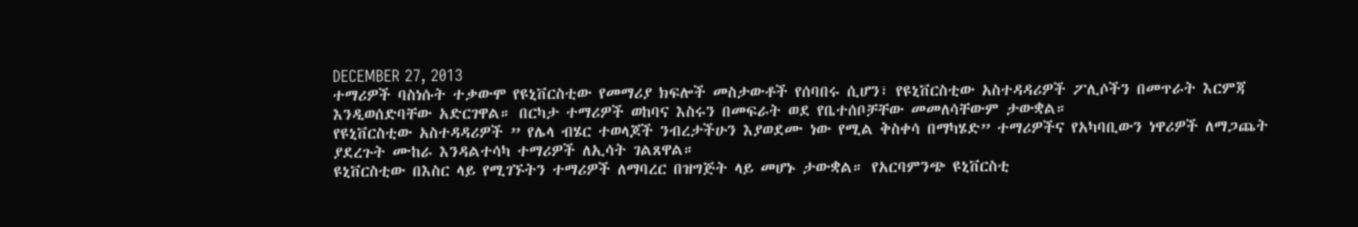DECEMBER 27, 2013
ተማሪዎች ባስነሱት ተቃውሞ የዩኒቨርስቲው የመማሪያ ክፍሎች መስታውቶች የሰባበሩ ሲሆን፣ የዩኒቨርስቲው አስተዳዳሪዎች ፖሊሶችን በመጥራት እርምጃ እንዲወሰድባቸው አድርገዋል። በርካታ ተማሪዎች ወከባና እስሩን በመፍራት ወደ የቤተሰቦቻቸው መመለሳቸውም ታውቋል።
የዩኒቨርስቲው አስተዳዳሪዎች ” የሌላ ብሄር ተወላጆች ንብረታችሁን እያወደሙ ነው የሚል ቅስቀሳ በማካሄድ” ተማሪዎችና የአካባቢውን ነዋሪዎች ለማጋጨት ያደረጉት ሙከራ እንዳልተሳካ ተማሪዎች ለኢሳት ገልጸዋል።
ዩኒቨርስቲው በእስር ላይ የሚገኙትን ተማሪዎች ለማባረር በዝግጅት ላይ መሆኑ ታውቋል። የአርባምንጭ ዩኒቨርስቲ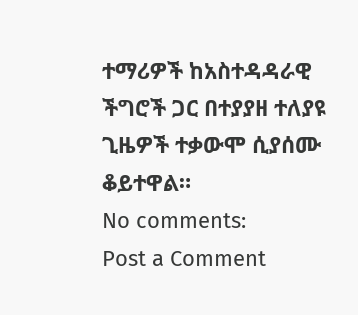ተማሪዎች ከአስተዳዳራዊ ችግሮች ጋር በተያያዘ ተለያዩ ጊዜዎች ተቃውሞ ሲያሰሙ ቆይተዋል።
No comments:
Post a Comment